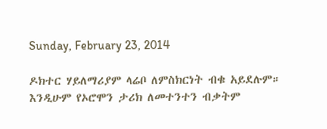Sunday, February 23, 2014

ዶክተር ሃይለማሪያም ላሬቦ ለምስክርነት ብቁ አይደሉም። እንዲሁም የኦሮሞን ታሪክ ለመተንተን ብቃትም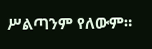ሥልጣንም የለውም።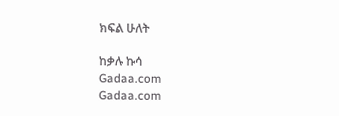ክፍል ሁለት

ከቃሉ ኩሳ
Gadaa.com
Gadaa.com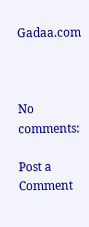Gadaa.com



No comments:

Post a Comment